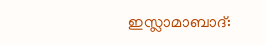ഇസ്ലാമാബാദ്: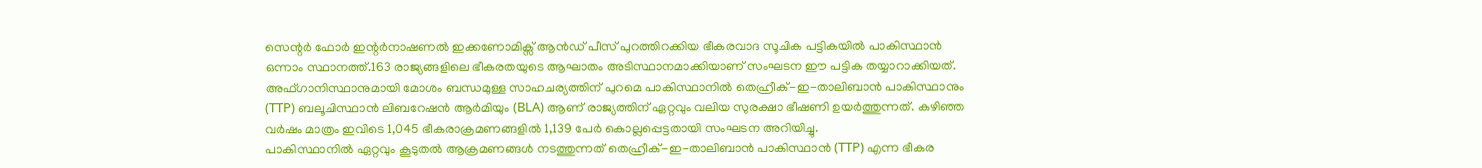സെന്റർ ഫോർ ഇന്റർനാഷണൽ ഇക്കണോമിക്സ് ആൻഡ് പീസ് പുറത്തിറക്കിയ ഭീകരവാദ സൂചിക പട്ടികയിൽ പാകിസ്ഥാൻ ഒന്നാം സ്ഥാനത്ത്.163 രാജ്യങ്ങളിലെ ഭീകരതയുടെ ആഘാതം അടിസ്ഥാനമാക്കിയാണ് സംഘടന ഈ പട്ടിക തയ്യാറാക്കിയത്.
അഫ്ഗാനിസ്ഥാനുമായി മോശം ബന്ധമുള്ള സാഹചര്യത്തിന് പുറമെ പാകിസ്ഥാനിൽ തെഹ്രീക്-ഇ-താലിബാൻ പാകിസ്ഥാനും (TTP) ബലൂചിസ്ഥാൻ ലിബറേഷൻ ആർമിയും (BLA) ആണ് രാജ്യത്തിന് ഏറ്റവും വലിയ സുരക്ഷാ ഭീഷണി ഉയർത്തുന്നത്. കഴിഞ്ഞ വർഷം മാത്രം ഇവിടെ 1,045 ഭീകരാക്രമണങ്ങളിൽ 1,139 പേർ കൊല്ലപ്പെട്ടതായി സംഘടന അറിയിച്ചു.
പാകിസ്ഥാനിൽ ഏറ്റവും കൂടുതൽ ആക്രമണങ്ങൾ നടത്തുന്നത് തെഹ്രീക്-ഇ-താലിബാൻ പാകിസ്ഥാൻ (TTP) എന്ന ഭീകര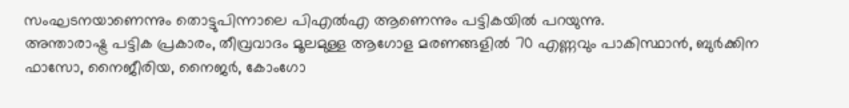സംഘടനയാണെന്നും തൊട്ടുപിന്നാലെ പിഎൽഎ ആണെന്നും പട്ടികയിൽ പറയുന്നു.
അന്താരാഷ്ട്ര പട്ടിക പ്രകാരം, തീവ്രവാദം മൂലമുള്ള ആഗോള മരണങ്ങളിൽ 70 എണ്ണവും പാകിസ്ഥാൻ, ബുർക്കിന ഫാസോ, നൈജീരിയ, നൈജർ, കോംഗോ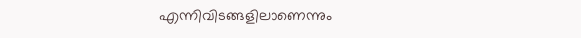എന്നിവിടങ്ങളിലാണെന്നും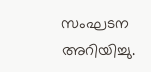സംഘടന അറിയിച്ചു.